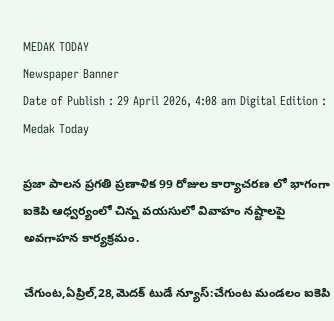MEDAK TODAY
Newspaper Banner
Date of Publish : 29 April 2026, 4:08 am Digital Edition : Medak Today

ప్రజా పాలన ప్రగతి ప్రణాళిక 99 రోజుల కార్యాచరణ లో భాగంగా ఐకెపి ఆధ్వర్యంలో చిన్న వయసులో వివాహం నష్టాలపై అవగాహన కార్యక్రమం.

చేగుంట,ఏప్రిల్,28,మెదక్ టుడే న్యూస్:చేగుంట మండలం ఐకెపి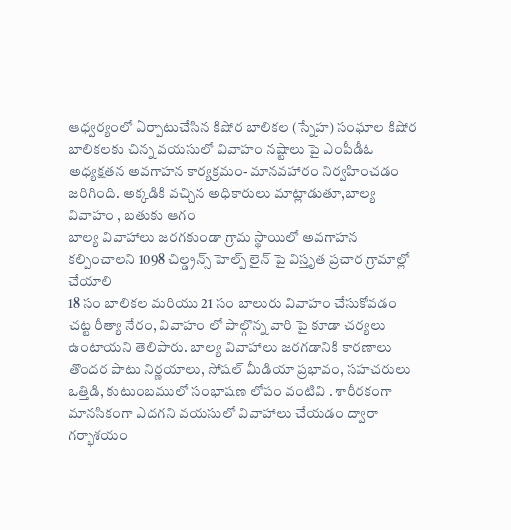ఆధ్వర్యంలో ఏర్పాటుచేసిన కిషోర బాలికల (స్నేహ) సంఘాల కిషోర బాలికలకు చిన్న వయసులో వివాహం నష్టాలు పై ఎంపీడీఓ అధ్యక్షతన అవగాహన కార్యక్రమం- మానవహారం నిర్వహించడం జరిగింది. అక్కడికి వచ్చిన అధికారులు మాట్లాడుతూ,బాల్య వివాహం , బతుకు ఆగం
బాల్య వివాహాలు జరగకుండా గ్రామ స్థాయిలో అవగాహన కల్పించాలని 1098 చిల్డ్రన్స్ హెల్ప్ లైన్ పై విస్తృత ప్రచార గ్రామాల్లో చేయాలి
18 సం బాలికల మరియు 21 సం బాలురు వివాహం చేసుకోవడం చట్ట రీత్యా నేరం, వివాహం లో పాల్గొన్న వారి పై కూడా చర్యలు ఉంటాయని తెలిపారు. బాల్య వివాహాలు జరగడానికి కారణాలు తొందర పాటు నిర్ణయాలు, సోషల్ మీడియా ప్రభావం, సహచరులు ఒత్తిడి, కుటుంబములో సంభాషణ లోపం వంటివి . శారీరకంగా మానసికంగా ఎదగని వయసులో వివాహాలు చేయడం ద్వారా గర్భాశయం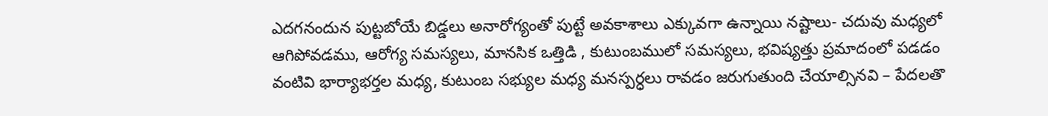ఎదగనందున పుట్టబోయే బిడ్డలు అనారోగ్యంతో పుట్టే అవకాశాలు ఎక్కువగా ఉన్నాయి నష్టాలు- చదువు మధ్యలో ఆగిపోవడము, ఆరోగ్య సమస్యలు, మానసిక ఒత్తిడి , కుటుంబములో సమస్యలు, భవిష్యత్తు ప్రమాదంలో పడడం వంటివి భార్యాభర్తల మధ్య, కుటుంబ సభ్యుల మధ్య మనస్పర్ధలు రావడం జరుగుతుంది చేయాల్సినవి – పేదలతొ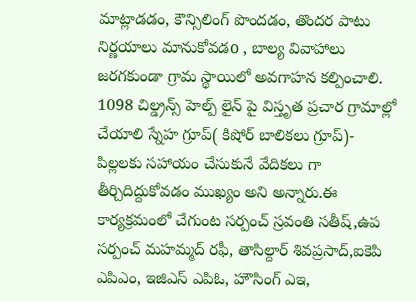మాట్లాడడం, కౌన్సిలింగ్ పొందడం, తొందర పాటు నిర్ణయాలు మానుకోవడo , బాల్య వివాహాలు జరగకుండా గ్రామ స్థాయిలో అవగాహన కల్పించాలి. 1098 చిల్డ్రన్స్ హెల్ప్ లైన్ పై విస్తృత ప్రచార గ్రామాల్లో చేయాలి స్నేహ గ్రూప్( కిషోర్ బాలికలు గ్రూప్)- పిల్లలకు సహాయం చేసుకునే వేదికలు గా తీర్చిదిద్దుకోవడం ముఖ్యం అని అన్నారు.ఈ కార్యక్రమంలో చేగుంట సర్పంచ్ స్రవంతి సతీష్,ఉప సర్పంచ్ మహమ్మద్ రఫీ, తాసిల్దార్ శివప్రసాద్,ఐకెపి ఎపిఎం, ఇజిఎస్ ఎపిఓ, హౌసింగ్ ఎఇ,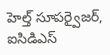హెల్త్ సూపర్వైజర్, ఐసిడిఎస్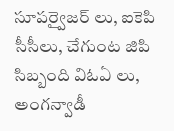సూపర్వైజర్ లు, ఐకెపి సీసీలు, చేగుంట జిపి సిబ్బంది విఓఏ లు, అంగన్వాడీ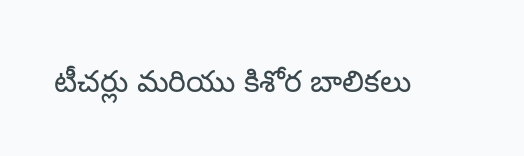టీచర్లు మరియు కిశోర బాలికలు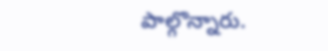పాల్గొన్నారు.